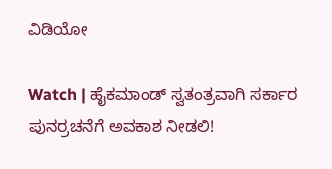ವಿಡಿಯೋ

Watch | ಹೈಕಮಾಂಡ್‌ ಸ್ವತಂತ್ರವಾಗಿ ಸರ್ಕಾರ ಪುನರ್ರಚನೆಗೆ ಅವಕಾಶ ನೀಡಲಿ!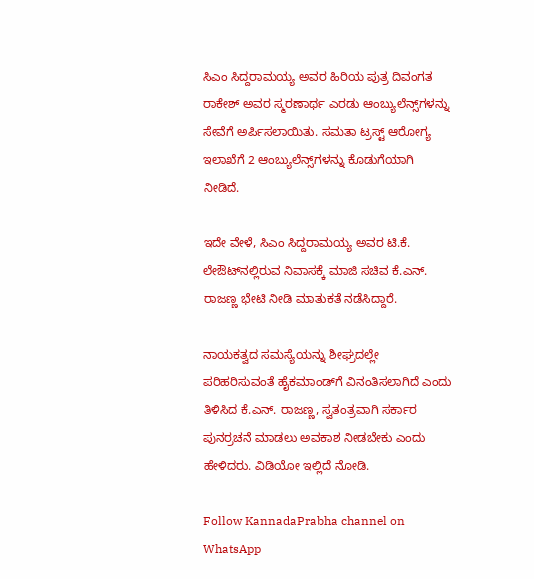ಸಿಎಂ ಸಿದ್ದರಾಮಯ್ಯ ಅವರ ಹಿರಿಯ ಪುತ್ರ ದಿವಂಗತ ರಾಕೇಶ್ ಅವರ ಸ್ಮರಣಾರ್ಥ ಎರಡು ಆಂಬ್ಯುಲೆನ್ಸ್‌ಗಳನ್ನು ಸೇವೆಗೆ ಅರ್ಪಿಸಲಾಯಿತು. ಸಮತಾ ಟ್ರಸ್ಟ್ ಆರೋಗ್ಯ ಇಲಾಖೆಗೆ 2 ಆಂಬ್ಯುಲೆನ್ಸ್‌ಗಳನ್ನು ಕೊಡುಗೆಯಾಗಿ ನೀಡಿದೆ.

ಇದೇ ವೇಳೆ, ಸಿಎಂ ಸಿದ್ದರಾಮಯ್ಯ ಅವರ ಟಿ.ಕೆ. ಲೇಔಟ್‌ನಲ್ಲಿರುವ ನಿವಾಸಕ್ಕೆ ಮಾಜಿ ಸಚಿವ ಕೆ.ಎನ್. ರಾಜಣ್ಣ ಭೇಟಿ ನೀಡಿ ಮಾತುಕತೆ ನಡೆಸಿದ್ದಾರೆ.

ನಾಯಕತ್ವದ ಸಮಸ್ಯೆಯನ್ನು ಶೀಘ್ರದಲ್ಲೇ ಪರಿಹರಿಸುವಂತೆ ಹೈಕಮಾಂಡ್‌ಗೆ ವಿನಂತಿಸಲಾಗಿದೆ ಎಂದು ತಿಳಿಸಿದ ಕೆ.ಎನ್. ರಾಜಣ್ಣ, ಸ್ವತಂತ್ರವಾಗಿ ಸರ್ಕಾರ ಪುನರ್ರಚನೆ ಮಾಡಲು ಅವಕಾಶ ನೀಡಬೇಕು ಎಂದು ಹೇಳಿದರು. ವಿಡಿಯೋ ಇಲ್ಲಿದೆ ನೋಡಿ.

Follow KannadaPrabha channel on WhatsApp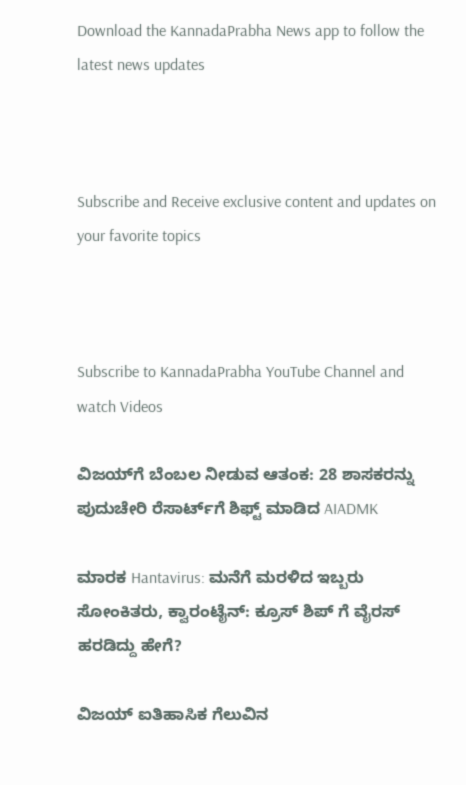Download the KannadaPrabha News app to follow the latest news updates



Subscribe and Receive exclusive content and updates on your favorite topics



Subscribe to KannadaPrabha YouTube Channel and watch Videos

ವಿಜಯ್‌ಗೆ ಬೆಂಬಲ ನೀಡುವ ಆತಂಕ: 28 ಶಾಸಕರನ್ನು ಪುದುಚೇರಿ ರೆಸಾರ್ಟ್‌ಗೆ ಶಿಫ್ಟ್ ಮಾಡಿದ AIADMK

ಮಾರಕ Hantavirus: ಮನೆಗೆ ಮರಳಿದ ಇಬ್ಬರು ಸೋಂಕಿತರು, ಕ್ವಾರಂಟೈನ್: ಕ್ರೂಸ್ ಶಿಪ್ ಗೆ ವೈರಸ್ ಹರಡಿದ್ದು ಹೇಗೆ?

ವಿಜಯ್ ಐತಿಹಾಸಿಕ ಗೆಲುವಿನ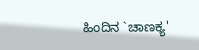ಹಿಂದಿನ `ಚಾಣಕ್ಯ'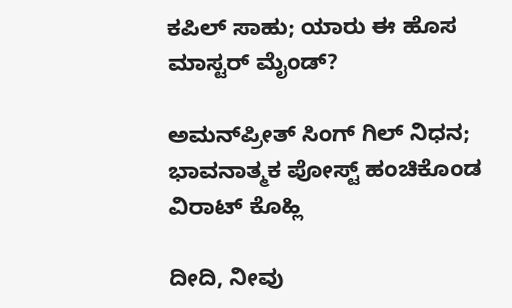ಕಪಿಲ್ ಸಾಹು; ಯಾರು ಈ ಹೊಸ ಮಾಸ್ಟರ್ ಮೈಂಡ್?

ಅಮನ್‌ಪ್ರೀತ್ ಸಿಂಗ್ ಗಿಲ್ ನಿಧನ; ಭಾವನಾತ್ಮಕ ಪೋಸ್ಟ್ ಹಂಚಿಕೊಂಡ ವಿರಾಟ್ ಕೊಹ್ಲಿ

ದೀದಿ, ನೀವು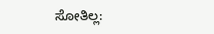ಸೋತಿಲ್ಲ: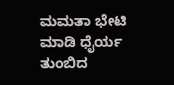ಮಮತಾ ಭೇಟಿ ಮಾಡಿ ಧೈರ್ಯ ತುಂಬಿದ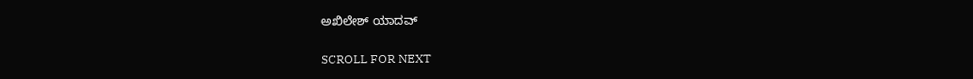ಅಖಿಲೇಶ್ ಯಾದವ್

SCROLL FOR NEXT